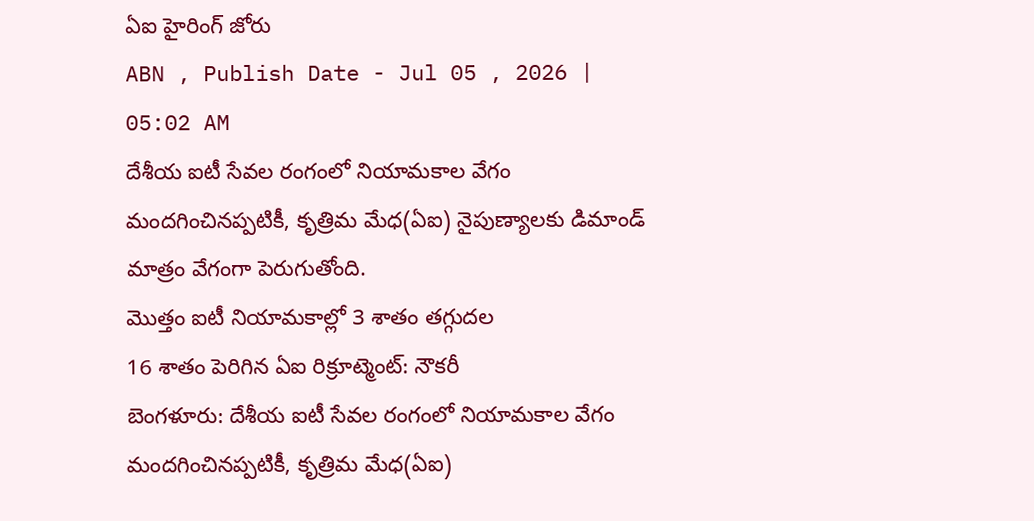ఏఐ హైరింగ్ జోరు
ABN , Publish Date - Jul 05 , 2026 | 05:02 AM
దేశీయ ఐటీ సేవల రంగంలో నియామకాల వేగం మందగించినప్పటికీ, కృత్రిమ మేధ(ఏఐ) నైపుణ్యాలకు డిమాండ్ మాత్రం వేగంగా పెరుగుతోంది.
మొత్తం ఐటీ నియామకాల్లో 3 శాతం తగ్గుదల
16 శాతం పెరిగిన ఏఐ రిక్రూట్మెంట్: నౌకరీ
బెంగళూరు: దేశీయ ఐటీ సేవల రంగంలో నియామకాల వేగం మందగించినప్పటికీ, కృత్రిమ మేధ(ఏఐ)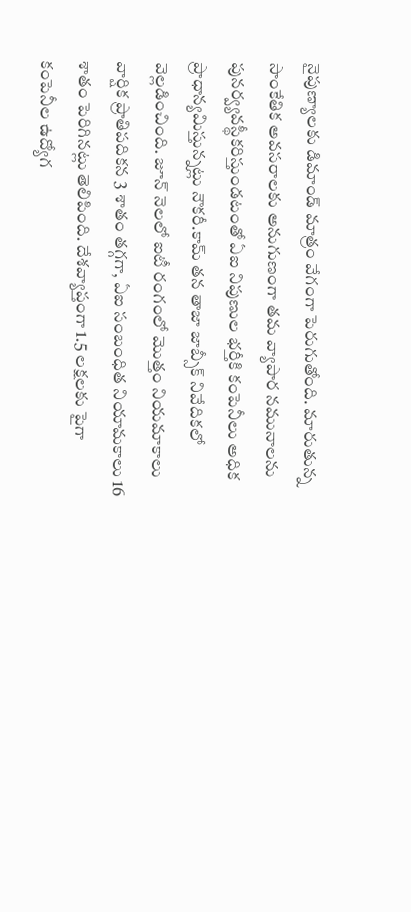నైపుణ్యాలకు డిమాండ్ మాత్రం వేగంగా పెరుగుతోంది. మారుతున్న సాంకేతిక అవసరాలకు అనుగుణంగా తమ వ్యాపార నమునాలను పునర్వ్యవస్థీకరిస్తుండటంతో ఏఐ నిపుణుల భర్తీకి కంపెనీలు అధిక ప్రాధాన్యమిస్తున్నట్లు నౌకరీ.కామ్ తన తాజా జాబ్సీక్ నివేదికలో వెల్లడించింది. జూన్ నెలలో ఐటీ రంగంలో మొత్తం నియమాకాలు వార్షిక ప్రాతిపదికన 3 శాతం తగ్గగా, ఏఐ సంబంధిత నియామకాలు 16 శాతం పెరిగినట్లు తెలిపింది. దేశవ్యాప్తంగా 1.5 లక్షలకు పైగా కంపెనీల ఉద్యోగ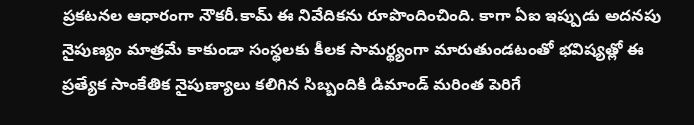ప్రకటనల ఆధారంగా నౌకరీ.కామ్ ఈ నివేదికను రూపొందించింది. కాగా ఏఐ ఇప్పుడు అదనపు నైపుణ్యం మాత్రమే కాకుండా సంస్థలకు కీలక సామర్థ్యంగా మారుతుండటంతో భవిష్యత్లో ఈ ప్రత్యేక సాంకేతిక నైపుణ్యాలు కలిగిన సిబ్బందికి డిమాండ్ మరింత పెరిగే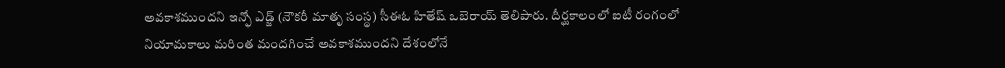అవకాశముందని ఇన్ఫో ఎడ్జ్ (నౌకరీ మాతృ సంస్థ) సీఈఓ హితేష్ ఒబెరాయ్ తెలిపారు. దీర్ఘకాలంలో ఐటీ రంగంలో నియామకాలు మరింత మందగించే అవకాశముందని దేశంలోనే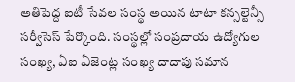అతిపెద్ద ఐటీ సేవల సంస్థ అయిన టాటా కన్సల్టెన్సీ సర్వీసెస్ పేర్కొంది. సంస్థల్లో సంప్రదాయ ఉద్యోగుల సంఖ్య, ఏఐ ఏజెంట్ల సంఖ్య దాదాపు సమాన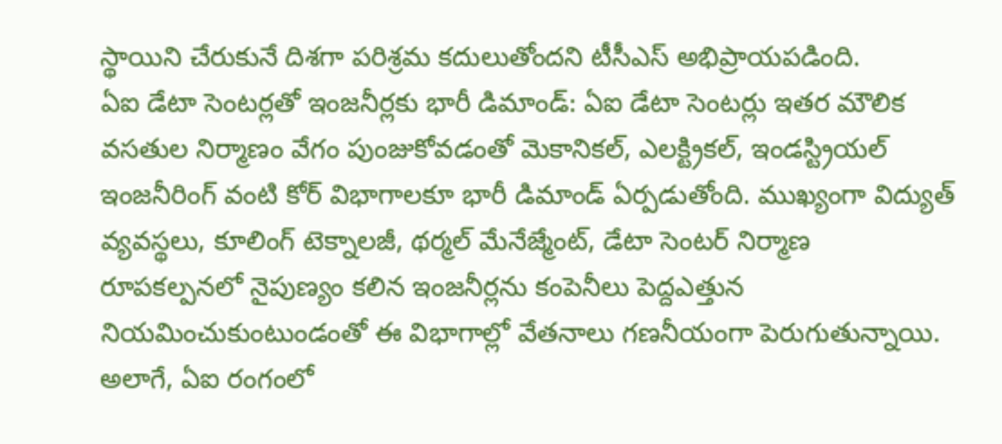స్థాయిని చేరుకునే దిశగా పరిశ్రమ కదులుతోందని టీసీఎస్ అభిప్రాయపడింది.
ఏఐ డేటా సెంటర్లతో ఇంజనీర్లకు భారీ డిమాండ్: ఏఐ డేటా సెంటర్లు ఇతర మౌలిక వసతుల నిర్మాణం వేగం పుంజుకోవడంతో మెకానికల్, ఎలక్ట్రికల్, ఇండస్ట్రియల్ ఇంజనీరింగ్ వంటి కోర్ విభాగాలకూ భారీ డిమాండ్ ఏర్పడుతోంది. ముఖ్యంగా విద్యుత్ వ్యవస్థలు, కూలింగ్ టెక్నాలజీ, థర్మల్ మేనేజ్మేంట్, డేటా సెంటర్ నిర్మాణ రూపకల్పనలో నైపుణ్యం కలిన ఇంజనీర్లను కంపెనీలు పెద్దఎత్తున నియమించుకుంటుండంతో ఈ విభాగాల్లో వేతనాలు గణనీయంగా పెరుగుతున్నాయి. అలాగే, ఏఐ రంగంలో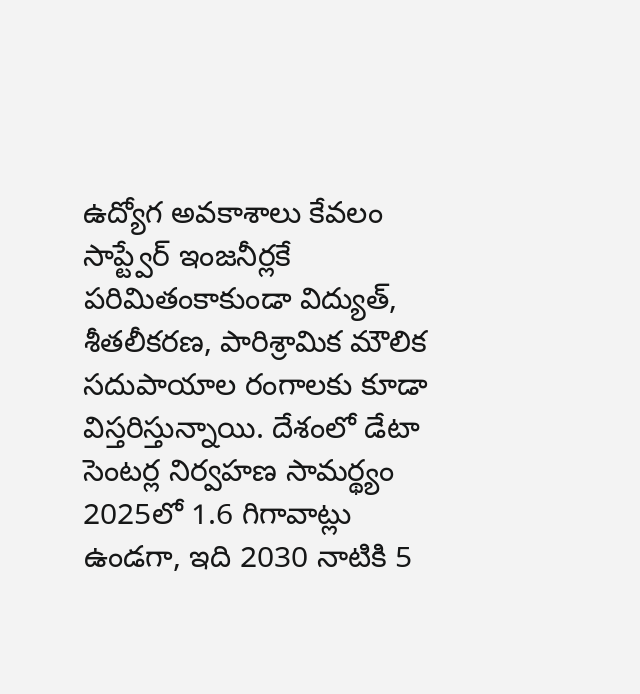ఉద్యోగ అవకాశాలు కేవలం సాప్ట్వేర్ ఇంజనీర్లకే పరిమితంకాకుండా విద్యుత్, శీతలీకరణ, పారిశ్రామిక మౌలిక సదుపాయాల రంగాలకు కూడా విస్తరిస్తున్నాయి. దేశంలో డేటా సెంటర్ల నిర్వహణ సామర్థ్యం 2025లో 1.6 గిగావాట్లు ఉండగా, ఇది 2030 నాటికి 5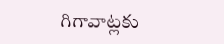గిగావాట్లకు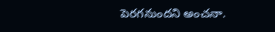పెరగనుందని అంచనా.